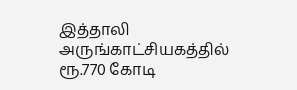இத்தாலி அருங்காட்சியகத்தில் ரூ.770 கோடி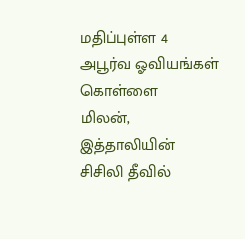மதிப்புள்ள 4 அபூர்வ ஓவியங்கள் கொள்ளை
மிலன்,
இத்தாலியின் சிசிலி தீவில்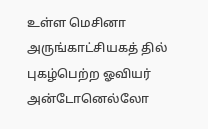உள்ள மெசினா அருங்காட்சியகத் தில் புகழ்பெற்ற ஓவியர் அன்டோனெல்லோ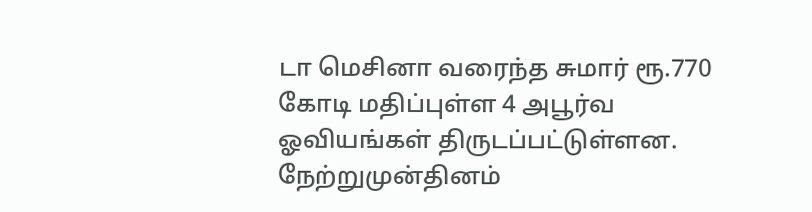டா மெசினா வரைந்த சுமார் ரூ.770 கோடி மதிப்புள்ள 4 அபூர்வ ஓவியங்கள் திருடப்பட்டுள்ளன. நேற்றுமுன்தினம்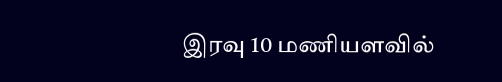இரவு 10 மணியளவில்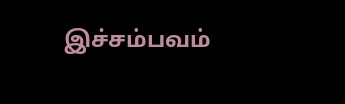இச்சம்பவம்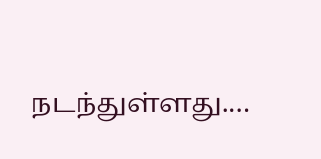நடந்துள்ளது.…